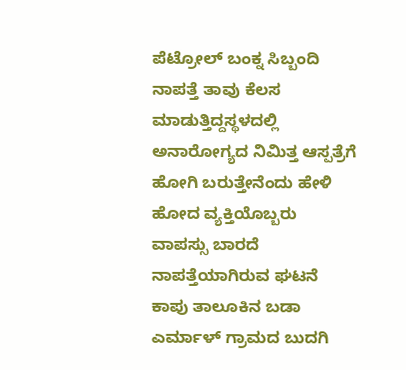ಪೆಟ್ರೋಲ್ ಬಂಕ್ನ ಸಿಬ್ಬಂದಿ ನಾಪತ್ತೆ ತಾವು ಕೆಲಸ ಮಾಡುತ್ತಿದ್ದಸ್ಥಳದಲ್ಲಿ ಅನಾರೋಗ್ಯದ ನಿಮಿತ್ತ ಆಸ್ಪತ್ರೆಗೆ ಹೋಗಿ ಬರುತ್ತೇನೆಂದು ಹೇಳಿ ಹೋದ ವ್ಯಕ್ತಿಯೊಬ್ಬರು ವಾಪಸ್ಸು ಬಾರದೆ ನಾಪತ್ತೆಯಾಗಿರುವ ಘಟನೆ ಕಾಪು ತಾಲೂಕಿನ ಬಡಾ ಎರ್ಮಾಳ್ ಗ್ರಾಮದ ಬುದಗಿ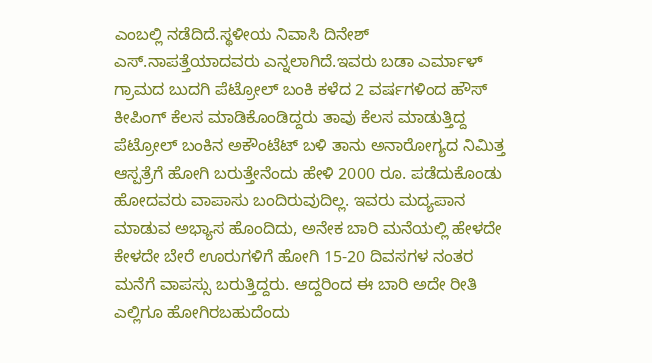ಎಂಬಲ್ಲಿ ನಡೆದಿದೆ.ಸ್ಥಳೀಯ ನಿವಾಸಿ ದಿನೇಶ್ ಎಸ್.ನಾಪತ್ತೆಯಾದವರು ಎನ್ನಲಾಗಿದೆ.ಇವರು ಬಡಾ ಎರ್ಮಾಳ್ ಗ್ರಾಮದ ಬುದಗಿ ಪೆಟ್ರೋಲ್ ಬಂಕಿ ಕಳೆದ 2 ವರ್ಷಗಳಿಂದ ಹೌಸ್ ಕೀಪಿಂಗ್ ಕೆಲಸ ಮಾಡಿಕೊಂಡಿದ್ದರು ತಾವು ಕೆಲಸ ಮಾಡುತ್ತಿದ್ದ ಪೆಟ್ರೋಲ್ ಬಂಕಿನ ಅಕೌಂಟೆಟ್ ಬಳಿ ತಾನು ಅನಾರೋಗ್ಯದ ನಿಮಿತ್ತ ಆಸ್ಪತ್ರೆಗೆ ಹೋಗಿ ಬರುತ್ತೇನೆಂದು ಹೇಳಿ 2000 ರೂ. ಪಡೆದುಕೊಂಡು ಹೋದವರು ವಾಪಾಸು ಬಂದಿರುವುದಿಲ್ಲ. ಇವರು ಮದ್ಯಪಾನ ಮಾಡುವ ಅಭ್ಯಾಸ ಹೊಂದಿದು, ಅನೇಕ ಬಾರಿ ಮನೆಯಲ್ಲಿ ಹೇಳದೇ ಕೇಳದೇ ಬೇರೆ ಊರುಗಳಿಗೆ ಹೋಗಿ 15-20 ದಿವಸಗಳ ನಂತರ ಮನೆಗೆ ವಾಪಸ್ಸು ಬರುತ್ತಿದ್ದರು. ಆದ್ದರಿಂದ ಈ ಬಾರಿ ಅದೇ ರೀತಿ ಎಲ್ಲಿಗೂ ಹೋಗಿರಬಹುದೆಂದು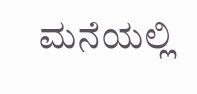ಮನೆಯಲ್ಲಿ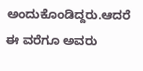ಅಂದುಕೊಂಡಿದ್ದರು.ಆದರೆ ಈ ವರೆಗೂ ಅವರು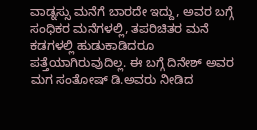ವಾಡ್ನಸ್ಸು ಮನೆಗೆ ಬಾರದೇ ಇದ್ದು, ಅವರ ಬಗ್ಗೆ ಸಂಧಿಕರ ಮನೆಗಳಲ್ಲಿ, ತಪರಿಚಿತರ ಮನೆ ಕಡಗಳಲ್ಲಿ ಹುಡುಕಾಡಿದರೂ ಪತ್ತೆಯಾಗಿರುವುದಿಲ್ಲ. ಈ ಬಗ್ಗೆ ದಿನೇಶ್ ಅವರ ಮಗ ಸಂತೋಷ್ ಡಿ.ಅವರು ನೀಡಿದ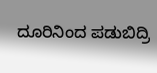ದೂರಿನಿಂದ ಪಡುಬಿದ್ರಿ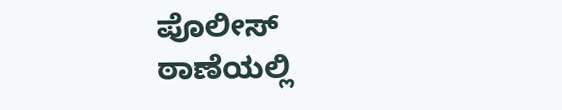ಪೊಲೀಸ್ ಠಾಣೆಯಲ್ಲಿ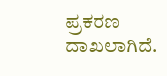ಪ್ರಕರಣ ದಾಖಲಾಗಿದೆ.